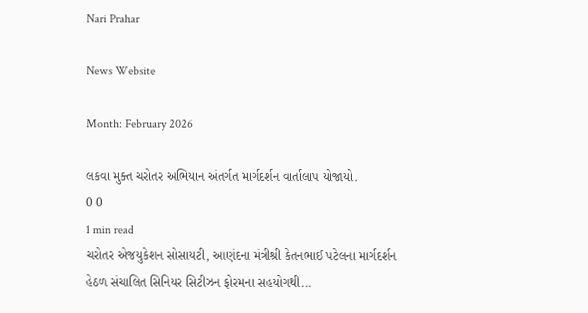Nari Prahar

News Website

Month: February 2026

લકવા મુક્ત ચરોતર અભિયાન અંતર્ગત માર્ગદર્શન વાર્તાલાપ યોજાયો.
0 0
1 min read
ચરોતર એજયુકેશન સોસાયટી, આણંદના મંત્રીશ્રી કેતનભાઈ પટેલના માર્ગદર્શન હેઠળ સંચાલિત સિનિયર સિટીઝન ફોરમના સહયોગથી...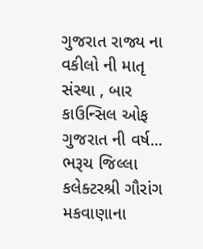ગુજરાત રાજ્ય ના વકીલો ની માતૃ સંસ્થા , બાર કાઉન્સિલ ઓફ ગુજરાત ની વર્ષ...
ભરૂચ જિલ્લા કલેક્ટરશ્રી ગૌરાંગ મકવાણાના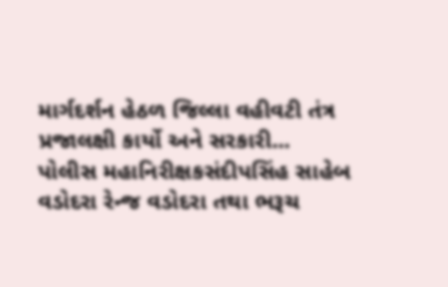માર્ગદર્શન હેઠળ જિલ્લા વહીવટી તંત્ર પ્રજાલક્ષી કાર્યો અને સરકારી...
પોલીસ મહાનિરીક્ષકસંદીપસિંહ સાહેબ વડોદરા રેન્જ વડોદરા તથા ભરૂચ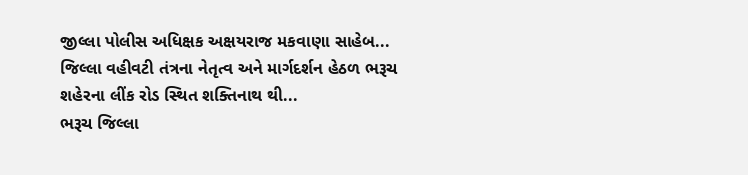જીલ્લા પોલીસ અધિક્ષક અક્ષયરાજ મકવાણા સાહેબ...
જિલ્લા વહીવટી તંત્રના નેતૃત્વ અને માર્ગદર્શન હેઠળ ભરૂચ શહેરના લીંક રોડ સ્થિત શક્તિનાથ થી...
ભરૂચ જિલ્લા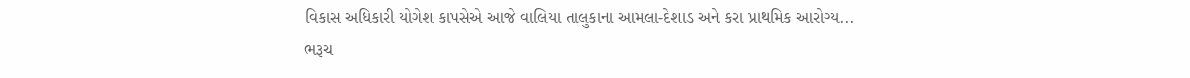વિકાસ અધિકારી યોગેશ કાપસેએ આજે વાલિયા તાલુકાના આમલા-દેશાડ અને કરા પ્રાથમિક આરોગ્ય...
ભરૂચ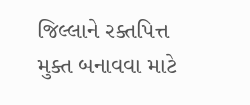જિલ્લાને રક્તપિત્ત મુક્ત બનાવવા માટે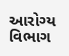આરોગ્ય વિભાગ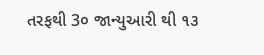તરફથી 3૦ જાન્યુઆરી થી ૧૩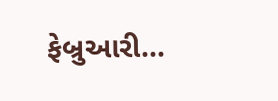ફેબ્રુઆરી...